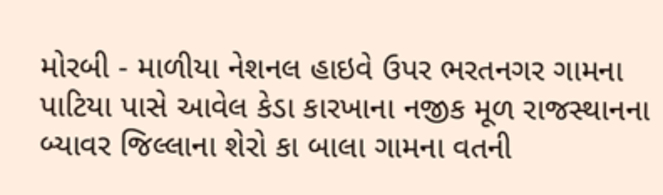મોરબી - માળીયા નેશનલ હાઇવે ઉપર ભરતનગર ગામના પાટિયા પાસે આવેલ કેડા કારખાના નજીક મૂળ રાજસ્થાનના બ્યાવર જિલ્લાના શેરો કા બાલા ગામના વતની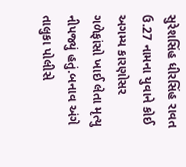સુરેશસિંહ ધીરસિંહ રાવત ઉ.27 નામના યુવાને કોઈ અગમ્ય કારણોસર ગળેફાંસો ખાઈ લેતા મૃત્યુ નીપજ્યું હતું.બનાવ અંગે તાલુકા પોલીસે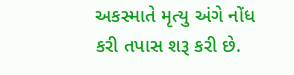અકસ્માતે મૃત્યુ અંગે નોંધ કરી તપાસ શરૂ કરી છે.